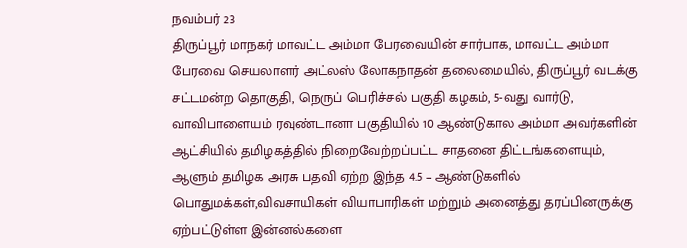நவம்பர் 23
திருப்பூர் மாநகர் மாவட்ட அம்மா பேரவையின் சார்பாக, மாவட்ட அம்மா பேரவை செயலாளர் அட்லஸ் லோகநாதன் தலைமையில், திருப்பூர் வடக்கு சட்டமன்ற தொகுதி, நெருப் பெரிச்சல் பகுதி கழகம், 5-வது வார்டு, வாவிபாளையம் ரவுண்டானா பகுதியில் 10 ஆண்டுகால அம்மா அவர்களின் ஆட்சியில் தமிழகத்தில் நிறைவேற்றப்பட்ட சாதனை திட்டங்களையும், ஆளும் தமிழக அரசு பதவி ஏற்ற இந்த 4.5 – ஆண்டுகளில் பொதுமக்கள்,விவசாயிகள் வியாபாரிகள் மற்றும் அனைத்து தரப்பினருக்கு ஏற்பட்டுள்ள இன்னல்களை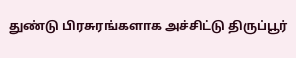துண்டு பிரசுரங்களாக அச்சிட்டு திருப்பூர்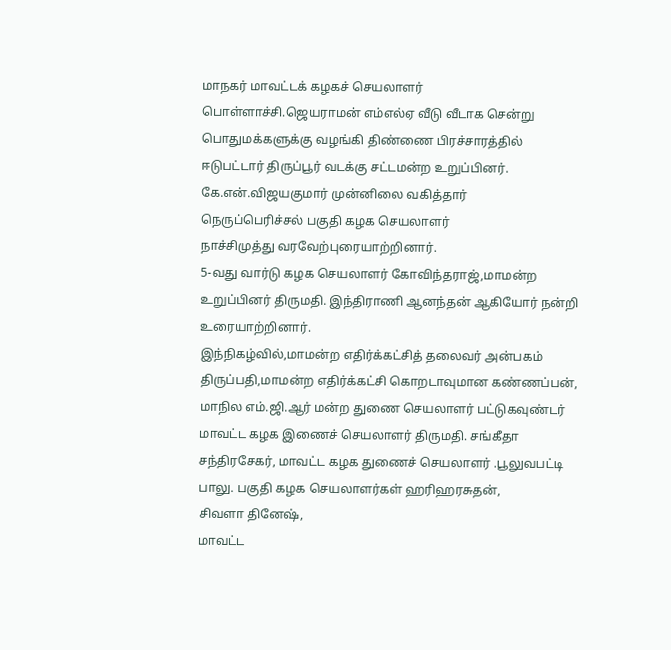மாநகர் மாவட்டக் கழகச் செயலாளர்
பொள்ளாச்சி.ஜெயராமன் எம்எல்ஏ வீடு வீடாக சென்று பொதுமக்களுக்கு வழங்கி திண்ணை பிரச்சாரத்தில் ஈடுபட்டார் திருப்பூர் வடக்கு சட்டமன்ற உறுப்பினர்.
கே.என்.விஜயகுமார் முன்னிலை வகித்தார்
நெருப்பெரிச்சல் பகுதி கழக செயலாளர்
நாச்சிமுத்து வரவேற்புரையாற்றினார்.
5-வது வார்டு கழக செயலாளர் கோவிந்தராஜ்,மாமன்ற உறுப்பினர் திருமதி. இந்திராணி ஆனந்தன் ஆகியோர் நன்றி உரையாற்றினார்.
இந்நிகழ்வில்,மாமன்ற எதிர்க்கட்சித் தலைவர் அன்பகம் திருப்பதி,மாமன்ற எதிர்க்கட்சி கொறடாவுமான கண்ணப்பன், மாநில எம்.ஜி.ஆர் மன்ற துணை செயலாளர் பட்டுகவுண்டர் மாவட்ட கழக இணைச் செயலாளர் திருமதி. சங்கீதா சந்திரசேகர், மாவட்ட கழக துணைச் செயலாளர் .பூலுவபட்டி பாலு. பகுதி கழக செயலாளர்கள் ஹரிஹரசுதன்,
சிவளா தினேஷ்,
மாவட்ட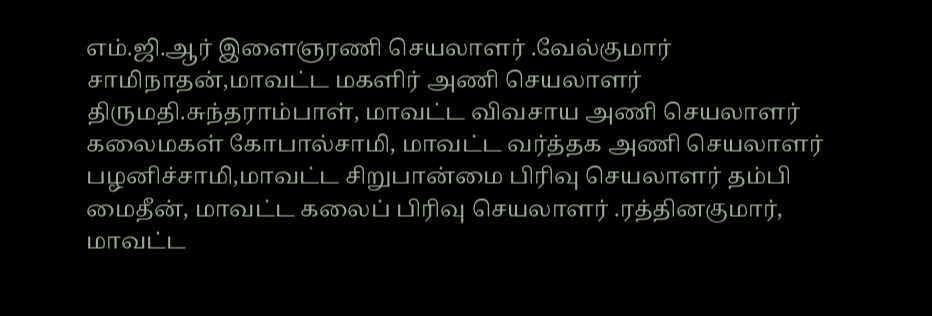எம்.ஜி.ஆர் இளைஞரணி செயலாளர் .வேல்குமார் சாமிநாதன்,மாவட்ட மகளிர் அணி செயலாளர் திருமதி.சுந்தராம்பாள், மாவட்ட விவசாய அணி செயலாளர் கலைமகள் கோபால்சாமி, மாவட்ட வர்த்தக அணி செயலாளர் பழனிச்சாமி,மாவட்ட சிறுபான்மை பிரிவு செயலாளர் தம்பி மைதீன், மாவட்ட கலைப் பிரிவு செயலாளர் .ரத்தினகுமார், மாவட்ட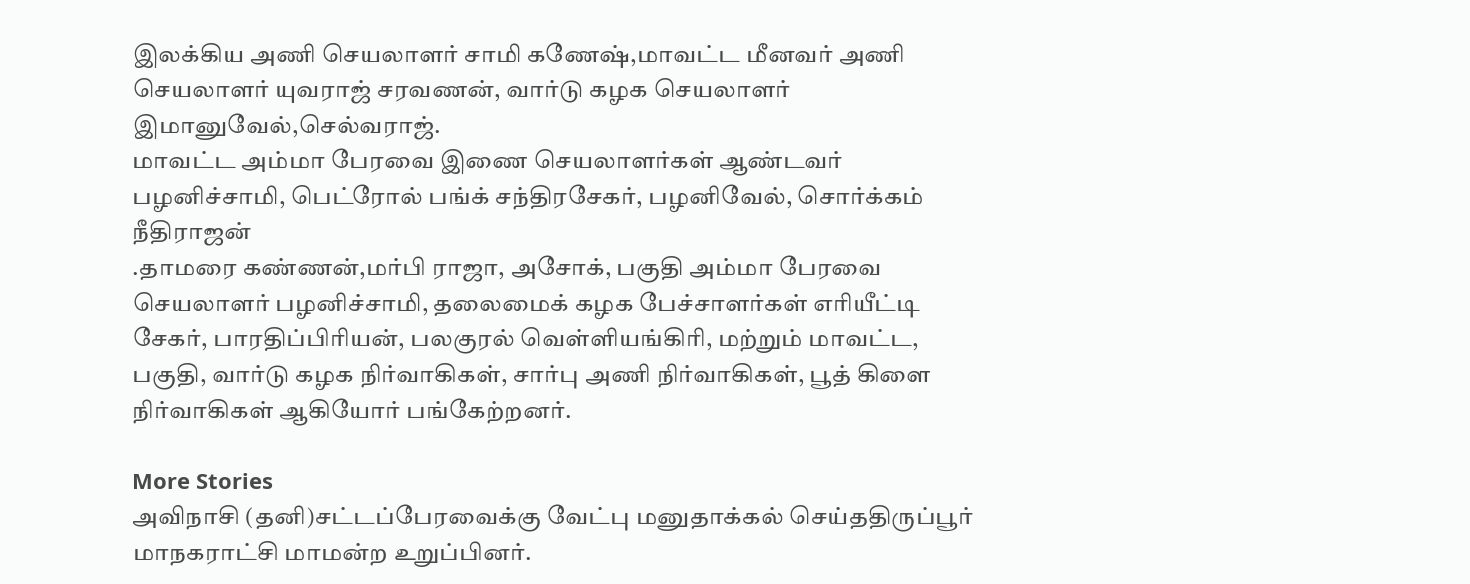இலக்கிய அணி செயலாளர் சாமி கணேஷ்,மாவட்ட மீனவர் அணி செயலாளர் யுவராஜ் சரவணன், வார்டு கழக செயலாளர் இமானுவேல்,செல்வராஜ்.
மாவட்ட அம்மா பேரவை இணை செயலாளர்கள் ஆண்டவர் பழனிச்சாமி, பெட்ரோல் பங்க் சந்திரசேகர், பழனிவேல், சொர்க்கம் நீதிராஜன்
.தாமரை கண்ணன்,மர்பி ராஜா, அசோக், பகுதி அம்மா பேரவை செயலாளர் பழனிச்சாமி, தலைமைக் கழக பேச்சாளர்கள் எரியீட்டி சேகர், பாரதிப்பிரியன், பலகுரல் வெள்ளியங்கிரி, மற்றும் மாவட்ட, பகுதி, வார்டு கழக நிர்வாகிகள், சார்பு அணி நிர்வாகிகள், பூத் கிளை நிர்வாகிகள் ஆகியோர் பங்கேற்றனர்.

More Stories
அவிநாசி (தனி)சட்டப்பேரவைக்கு வேட்பு மனுதாக்கல் செய்ததிருப்பூர் மாநகராட்சி மாமன்ற உறுப்பினர்.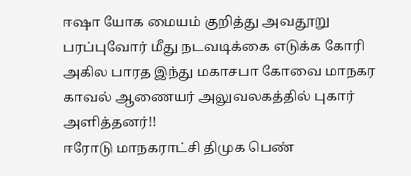ஈஷா யோக மையம் குறித்து அவதூறு பரப்புவோர் மீது நடவடிக்கை எடுக்க கோரி அகில பாரத இந்து மகாசபா கோவை மாநகர காவல் ஆணையர் அலுவலகத்தில் புகார் அளித்தனர்!!
ஈரோடு மாநகராட்சி திமுக பெண்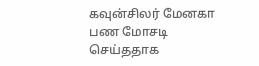கவுன்சிலர் மேனகா பண மோசடி செய்ததாக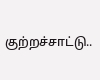குற்றச்சாட்டு..